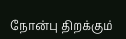நோன்பு திறக்கும்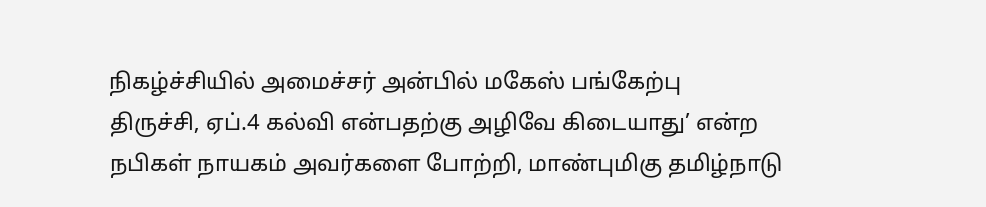நிகழ்ச்சியில் அமைச்சர் அன்பில் மகேஸ் பங்கேற்பு
திருச்சி, ஏப்.4 கல்வி என்பதற்கு அழிவே கிடையாது’ என்ற நபிகள் நாயகம் அவர்களை போற்றி, மாண்புமிகு தமிழ்நாடு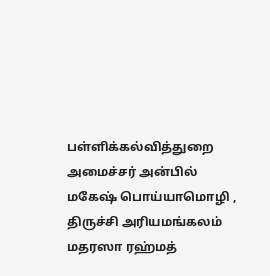பள்ளிக்கல்வித்துறை அமைச்சர் அன்பில் மகேஷ் பொய்யாமொழி , திருச்சி அரியமங்கலம் மதரஸா ரஹ்மத்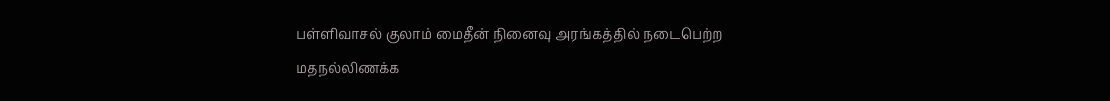பள்ளிவாசல் குலாம் மைதீன் நினைவு அரங்கத்தில் நடைபெற்ற மதநல்லிணக்க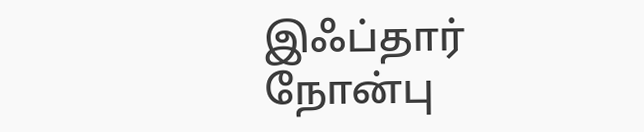இஃப்தார் நோன்பு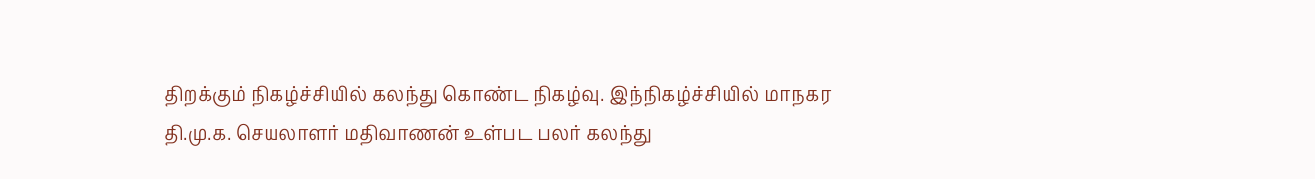திறக்கும் நிகழ்ச்சியில் கலந்து கொண்ட நிகழ்வு. இந்நிகழ்ச்சியில் மாநகர தி.மு.க. செயலாளர் மதிவாணன் உள்பட பலர் கலந்து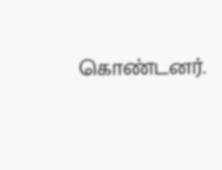கொண்டனர்.